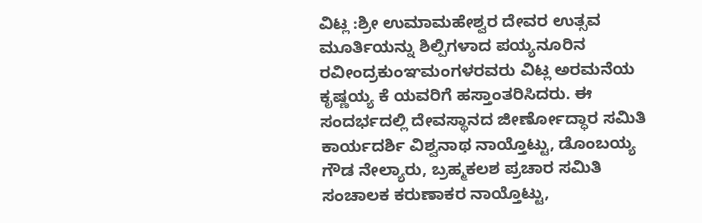ವಿಟ್ಲ :ಶ್ರೀ ಉಮಾಮಹೇಶ್ವರ ದೇವರ ಉತ್ಸವ ಮೂರ್ತಿಯನ್ನು ಶಿಲ್ಪಿಗಳಾದ ಪಯ್ಯನೂರಿನ ರವೀಂದ್ರಕುಂಞಮಂಗಳರವರು ವಿಟ್ಲ ಅರಮನೆಯ ಕೃಷ್ಣಯ್ಯ ಕೆ ಯವರಿಗೆ ಹಸ್ತಾಂತರಿಸಿದರು. ಈ ಸಂದರ್ಭದಲ್ಲಿ ದೇವಸ್ಥಾನದ ಜೀರ್ಣೋದ್ಧಾರ ಸಮಿತಿ ಕಾರ್ಯದರ್ಶಿ ವಿಶ್ವನಾಥ ನಾಯ್ತೊಟ್ಟು, ಡೊಂಬಯ್ಯ ಗೌಡ ನೇಲ್ಯಾರು, ಬ್ರಹ್ಮಕಲಶ ಪ್ರಚಾರ ಸಮಿತಿ ಸಂಚಾಲಕ ಕರುಣಾಕರ ನಾಯ್ತೊಟ್ಟು,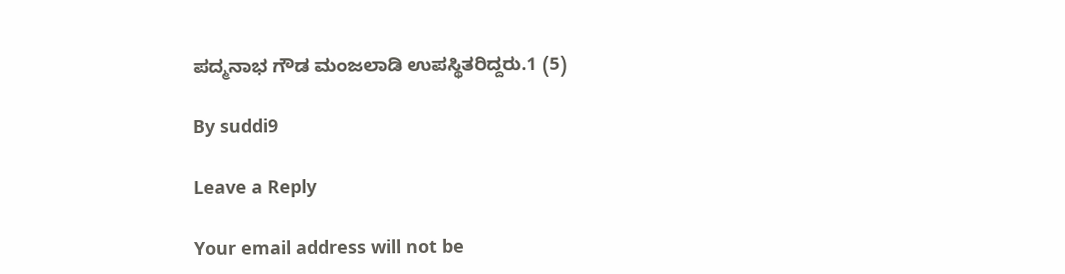ಪದ್ಮನಾಭ ಗೌಡ ಮಂಜಲಾಡಿ ಉಪಸ್ಥಿತರಿದ್ದರು.1 (5)

By suddi9

Leave a Reply

Your email address will not be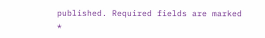published. Required fields are marked *